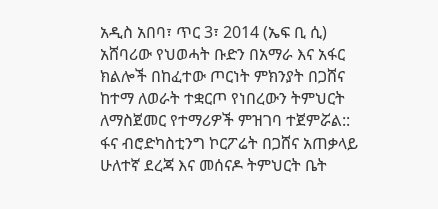አዲስ አበባ፣ ጥር 3፣ 2014 (ኤፍ ቢ ሲ) አሸባሪው የህወሓት ቡድን በአማራ እና አፋር ክልሎች በከፈተው ጦርነት ምክንያት በጋሸና ከተማ ለወራት ተቋርጦ የነበረውን ትምህርት ለማስጀመር የተማሪዎች ምዝገባ ተጀምሯል::
ፋና ብሮድካስቲንግ ኮርፖሬት በጋሸና አጠቃላይ ሁለተኛ ደረጃ እና መሰናዶ ትምህርት ቤት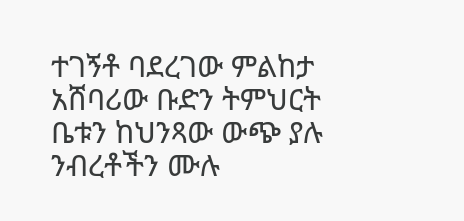ተገኝቶ ባደረገው ምልከታ አሸባሪው ቡድን ትምህርት ቤቱን ከህንጻው ውጭ ያሉ ንብረቶችን ሙሉ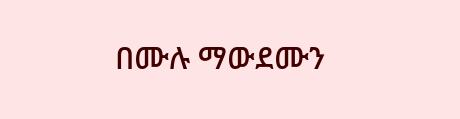በሙሉ ማውደሙን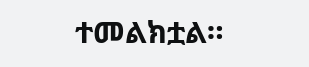ተመልክቷል።